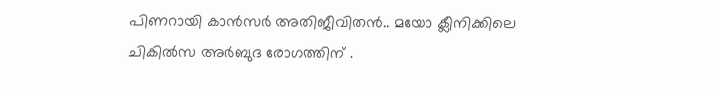പിണറായി കാന്‍സര്‍ അതിജീവിതന്‍.. മയോ ക്ലീനിക്കിലെ ചികില്‍സ അര്‍ബുദ രോഗത്തിന് .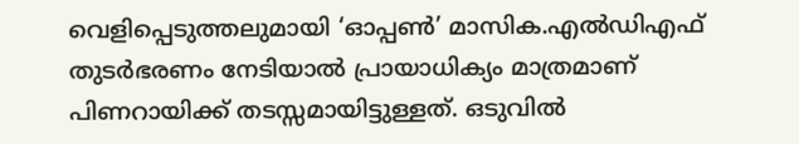വെളിപ്പെടുത്തലുമായി ‘ഓപ്പണ്‍’ മാസിക.എൽഡിഎഫ് തുടര്‍ഭരണം നേടിയാല്‍ പ്രായാധിക്യം മാത്രമാണ് പിണറായിക്ക് തടസ്സമായിട്ടുള്ളത്. ഒടുവില്‍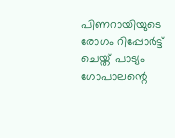പിണറായിയുടെ രോഗം റിപ്പോര്‍ട്ട് ചെയ്ത് പാട്യം ഗോപാലന്റെ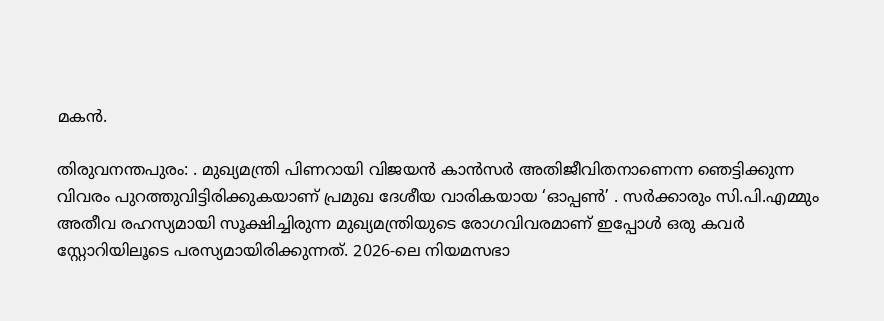മകന്‍.

തിരുവനന്തപുരം: . മുഖ്യമന്ത്രി പിണറായി വിജയന്‍ കാന്‍സര്‍ അതിജീവിതനാണെന്ന ഞെട്ടിക്കുന്ന വിവരം പുറത്തുവിട്ടിരിക്കുകയാണ് പ്രമുഖ ദേശീയ വാരികയായ ‘ഓപ്പണ്‍’ . സര്‍ക്കാരും സി.പി.എമ്മും അതീവ രഹസ്യമായി സൂക്ഷിച്ചിരുന്ന മുഖ്യമന്ത്രിയുടെ രോഗവിവരമാണ് ഇപ്പോള്‍ ഒരു കവര്‍ സ്റ്റോറിയിലൂടെ പരസ്യമായിരിക്കുന്നത്. 2026-ലെ നിയമസഭാ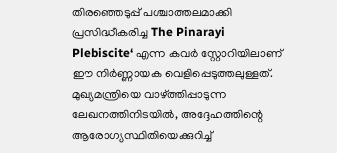തിരഞ്ഞെടുപ്പ് പശ്ചാത്തലമാക്കി പ്രസിദ്ധീകരിച്ച The Pinarayi Plebiscite‘ എന്ന കവര്‍ സ്റ്റോറിയിലാണ് ഈ നിര്‍ണ്ണായക വെളിപ്പെടുത്തലുള്ളത്. മുഖ്യമന്ത്രിയെ വാഴ്ത്തിപ്പാടുന്ന ലേഖനത്തിനിടയില്‍, അദ്ദേഹത്തിന്റെ ആരോഗ്യസ്ഥിതിയെക്കുറിച്ച്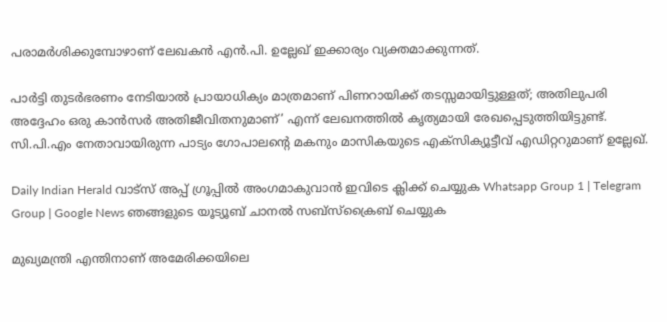പരാമര്‍ശിക്കുമ്പോഴാണ് ലേഖകന്‍ എന്‍.പി. ഉല്ലേഖ് ഇക്കാര്യം വ്യക്തമാക്കുന്നത്.

പാര്‍ട്ടി തുടര്‍ഭരണം നേടിയാല്‍ പ്രായാധിക്യം മാത്രമാണ് പിണറായിക്ക് തടസ്സമായിട്ടുള്ളത്; അതിലുപരി അദ്ദേഹം ഒരു കാന്‍സര്‍ അതിജീവിതനുമാണ്’ എന്ന് ലേഖനത്തില്‍ കൃത്യമായി രേഖപ്പെടുത്തിയിട്ടുണ്ട്. സി.പി.എം നേതാവായിരുന്ന പാട്യം ഗോപാലന്റെ മകനും മാസികയുടെ എക്‌സിക്യൂട്ടീവ് എഡിറ്ററുമാണ് ഉല്ലേഖ്.

Daily Indian Herald വാട്സ് അപ്പ് ഗ്രൂപ്പിൽ അംഗമാകുവാൻ ഇവിടെ ക്ലിക്ക് ചെയ്യുക Whatsapp Group 1 | Telegram Group | Google News ഞങ്ങളുടെ യൂട്യൂബ് ചാനൽ സബ്സ്ക്രൈബ് ചെയ്യുക

മുഖ്യമന്ത്രി എന്തിനാണ് അമേരിക്കയിലെ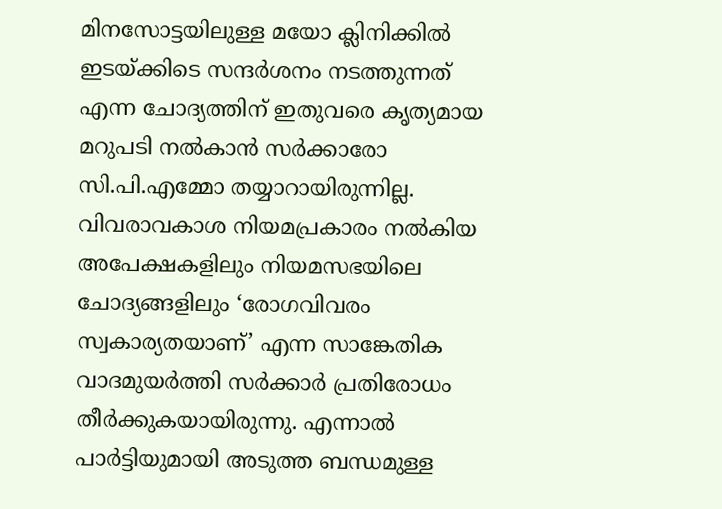മിനസോട്ടയിലുള്ള മയോ ക്ലിനിക്കില്‍ ഇടയ്ക്കിടെ സന്ദര്‍ശനം നടത്തുന്നത് എന്ന ചോദ്യത്തിന് ഇതുവരെ കൃത്യമായ മറുപടി നല്‍കാന്‍ സര്‍ക്കാരോ സി.പി.എമ്മോ തയ്യാറായിരുന്നില്ല. വിവരാവകാശ നിയമപ്രകാരം നല്‍കിയ അപേക്ഷകളിലും നിയമസഭയിലെ ചോദ്യങ്ങളിലും ‘രോഗവിവരം സ്വകാര്യതയാണ്’ എന്ന സാങ്കേതിക വാദമുയര്‍ത്തി സര്‍ക്കാര്‍ പ്രതിരോധം തീര്‍ക്കുകയായിരുന്നു. എന്നാല്‍ പാര്‍ട്ടിയുമായി അടുത്ത ബന്ധമുള്ള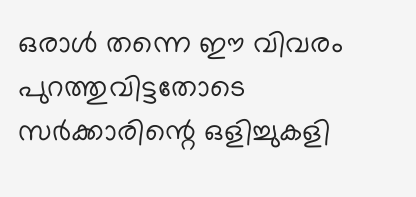ഒരാള്‍ തന്നെ ഈ വിവരം പുറത്തുവിട്ടതോടെ സര്‍ക്കാരിന്റെ ഒളിച്ചുകളി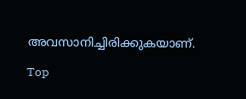അവസാനിച്ചിരിക്കുകയാണ്.

Top